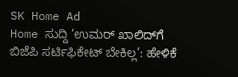SK Home Ad
Home ಸುದ್ದಿ ‘ಉಮರ್ ಖಾಲಿದ್‌ಗೆ ಬಿಜೆಪಿ ಸರ್ಟಿಫಿಕೇಟ್ ಬೇಕಿಲ್ಲ’: ಹೇಳಿಕೆ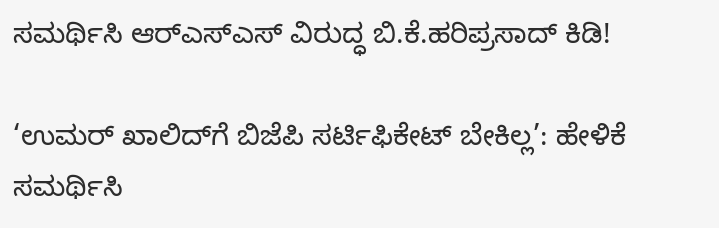ಸಮರ್ಥಿಸಿ ಆರ್‌ಎಸ್‌ಎಸ್ ವಿರುದ್ಧ ಬಿ.ಕೆ.ಹರಿಪ್ರಸಾದ್ ಕಿಡಿ!

‘ಉಮರ್ ಖಾಲಿದ್‌ಗೆ ಬಿಜೆಪಿ ಸರ್ಟಿಫಿಕೇಟ್ ಬೇಕಿಲ್ಲ’: ಹೇಳಿಕೆ ಸಮರ್ಥಿಸಿ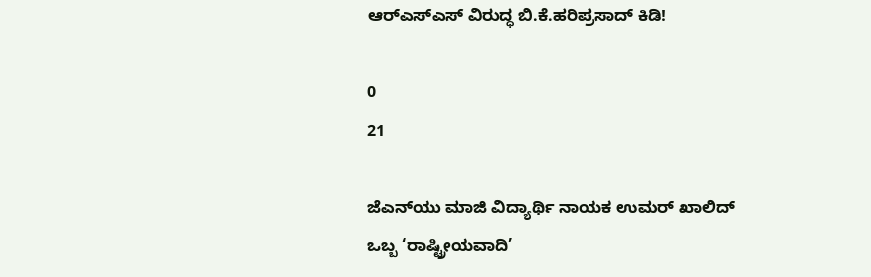ಆರ್‌ಎಸ್‌ಎಸ್ ವಿರುದ್ಧ ಬಿ.ಕೆ.ಹರಿಪ್ರಸಾದ್ ಕಿಡಿ!

0
21

ಜೆಎನ್‌ಯು ಮಾಜಿ ವಿದ್ಯಾರ್ಥಿ ನಾಯಕ ಉಮರ್ ಖಾಲಿದ್ ಒಬ್ಬ ‘ರಾಷ್ಟ್ರೀಯವಾದಿ’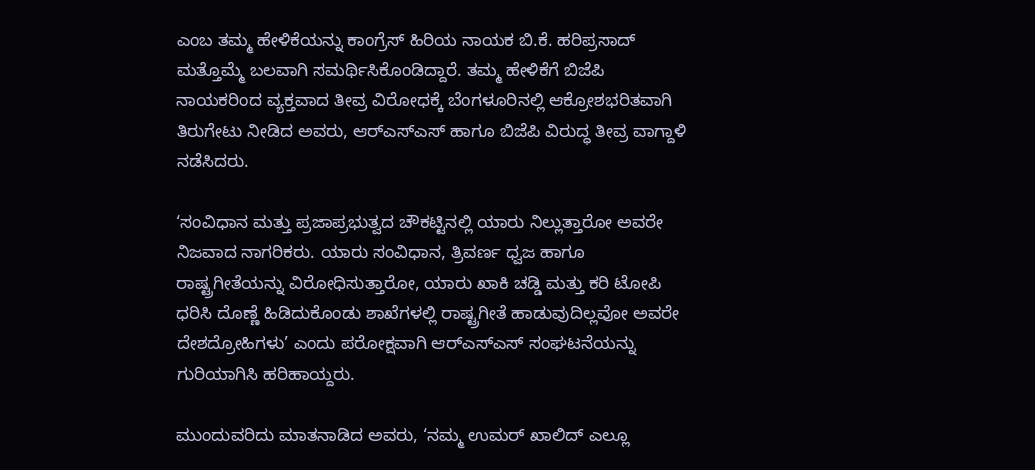ಎಂಬ ತಮ್ಮ ಹೇಳಿಕೆಯನ್ನು ಕಾಂಗ್ರೆಸ್ ಹಿರಿಯ ನಾಯಕ ಬಿ.ಕೆ. ಹರಿಪ್ರಸಾದ್ ಮತ್ತೊಮ್ಮೆ ಬಲವಾಗಿ ಸಮರ್ಥಿಸಿಕೊಂಡಿದ್ದಾರೆ. ತಮ್ಮ ಹೇಳಿಕೆಗೆ ಬಿಜೆಪಿ ನಾಯಕರಿಂದ ವ್ಯಕ್ತವಾದ ತೀವ್ರ ವಿರೋಧಕ್ಕೆ ಬೆಂಗಳೂರಿನಲ್ಲಿ ಆಕ್ರೋಶಭರಿತವಾಗಿ ತಿರುಗೇಟು ನೀಡಿದ ಅವರು, ಆರ್‌ಎಸ್‌ಎಸ್ ಹಾಗೂ ಬಿಜೆಪಿ ವಿರುದ್ಧ ತೀವ್ರ ವಾಗ್ದಾಳಿ ನಡೆಸಿದರು.

‘ಸಂವಿಧಾನ ಮತ್ತು ಪ್ರಜಾಪ್ರಭುತ್ವದ ಚೌಕಟ್ಟಿನಲ್ಲಿ ಯಾರು ನಿಲ್ಲುತ್ತಾರೋ ಅವರೇ ನಿಜವಾದ ನಾಗರಿಕರು. ಯಾರು ಸಂವಿಧಾನ, ತ್ರಿವರ್ಣ ಧ್ವಜ ಹಾಗೂ ರಾಷ್ಟ್ರಗೀತೆಯನ್ನು ವಿರೋಧಿಸುತ್ತಾರೋ, ಯಾರು ಖಾಕಿ ಚಡ್ಡಿ ಮತ್ತು ಕರಿ ಟೋಪಿ ಧರಿಸಿ ದೊಣ್ಣೆ ಹಿಡಿದುಕೊಂಡು ಶಾಖೆಗಳಲ್ಲಿ ರಾಷ್ಟ್ರಗೀತೆ ಹಾಡುವುದಿಲ್ಲವೋ ಅವರೇ ದೇಶದ್ರೋಹಿಗಳು’ ಎಂದು ಪರೋಕ್ಷವಾಗಿ ಆರ್‌ಎಸ್‌ಎಸ್ ಸಂಘಟನೆಯನ್ನು ಗುರಿಯಾಗಿಸಿ ಹರಿಹಾಯ್ದರು.

ಮುಂದುವರಿದು ಮಾತನಾಡಿದ ಅವರು, ‘ನಮ್ಮ ಉಮರ್ ಖಾಲಿದ್ ಎಲ್ಲೂ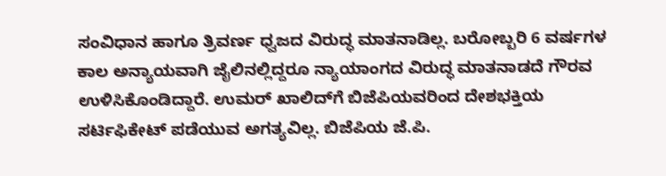ಸಂವಿಧಾನ ಹಾಗೂ ತ್ರಿವರ್ಣ ಧ್ವಜದ ವಿರುದ್ಧ ಮಾತನಾಡಿಲ್ಲ. ಬರೋಬ್ಬರಿ 6 ವರ್ಷಗಳ ಕಾಲ ಅನ್ಯಾಯವಾಗಿ ಜೈಲಿನಲ್ಲಿದ್ದರೂ ನ್ಯಾಯಾಂಗದ ವಿರುದ್ಧ ಮಾತನಾಡದೆ ಗೌರವ ಉಳಿಸಿಕೊಂಡಿದ್ದಾರೆ. ಉಮರ್ ಖಾಲಿದ್‌ಗೆ ಬಿಜೆಪಿಯವರಿಂದ ದೇಶಭಕ್ತಿಯ ಸರ್ಟಿಫಿಕೇಟ್ ಪಡೆಯುವ ಅಗತ್ಯವಿಲ್ಲ. ಬಿಜೆಪಿಯ ಜೆ.ಪಿ.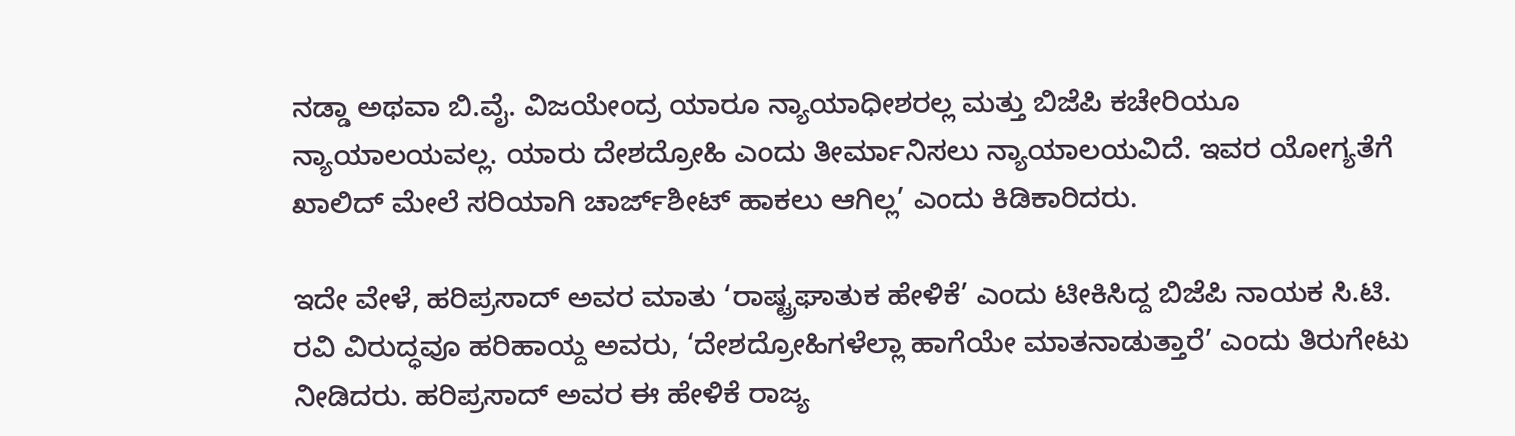ನಡ್ಡಾ ಅಥವಾ ಬಿ.ವೈ. ವಿಜಯೇಂದ್ರ ಯಾರೂ ನ್ಯಾಯಾಧೀಶರಲ್ಲ ಮತ್ತು ಬಿಜೆಪಿ ಕಚೇರಿಯೂ ನ್ಯಾಯಾಲಯವಲ್ಲ. ಯಾರು ದೇಶದ್ರೋಹಿ ಎಂದು ತೀರ್ಮಾನಿಸಲು ನ್ಯಾಯಾಲಯವಿದೆ. ಇವರ ಯೋಗ್ಯತೆಗೆ ಖಾಲಿದ್ ಮೇಲೆ ಸರಿಯಾಗಿ ಚಾರ್ಜ್‌ಶೀಟ್ ಹಾಕಲು ಆಗಿಲ್ಲ’ ಎಂದು ಕಿಡಿಕಾರಿದರು.

ಇದೇ ವೇಳೆ, ಹರಿಪ್ರಸಾದ್ ಅವರ ಮಾತು ‘ರಾಷ್ಟ್ರಘಾತುಕ ಹೇಳಿಕೆ’ ಎಂದು ಟೀಕಿಸಿದ್ದ ಬಿಜೆಪಿ ನಾಯಕ ಸಿ.ಟಿ. ರವಿ ವಿರುದ್ಧವೂ ಹರಿಹಾಯ್ದ ಅವರು, ‘ದೇಶದ್ರೋಹಿಗಳೆಲ್ಲಾ ಹಾಗೆಯೇ ಮಾತನಾಡುತ್ತಾರೆ’ ಎಂದು ತಿರುಗೇಟು ನೀಡಿದರು. ಹರಿಪ್ರಸಾದ್ ಅವರ ಈ ಹೇಳಿಕೆ ರಾಜ್ಯ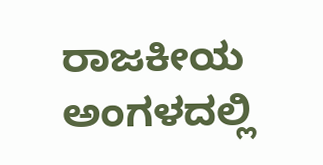ರಾಜಕೀಯ ಅಂಗಳದಲ್ಲಿ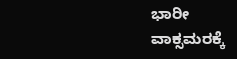ಭಾರೀ ವಾಕ್ಸಮರಕ್ಕೆ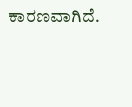ಕಾರಣವಾಗಿದೆ.